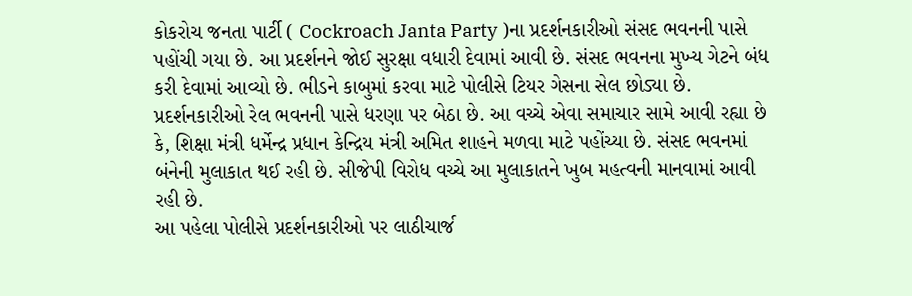કોકરોચ જનતા પાર્ટી ( Cockroach Janta Party )ના પ્રદર્શનકારીઓ સંસદ ભવનની પાસે પહોંચી ગયા છે. આ પ્રદર્શનને જોઈ સુરક્ષા વધારી દેવામાં આવી છે. સંસદ ભવનના મુખ્ય ગેટને બંધ કરી દેવામાં આવ્યો છે. ભીડને કાબુમાં કરવા માટે પોલીસે ટિયર ગેસના સેલ છોડ્યા છે. પ્રદર્શનકારીઓ રેલ ભવનની પાસે ધરણા પર બેઠા છે. આ વચ્ચે એવા સમાચાર સામે આવી રહ્યા છે કે, શિક્ષા મંત્રી ધર્મેન્દ્ર પ્રધાન કેન્દ્રિય મંત્રી અમિત શાહને મળવા માટે પહોંચ્યા છે. સંસદ ભવનમાં બંનેની મુલાકાત થઈ રહી છે. સીજેપી વિરોધ વચ્ચે આ મુલાકાતને ખુબ મહત્વની માનવામાં આવી રહી છે.
આ પહેલા પોલીસે પ્રદર્શનકારીઓ પર લાઠીચાર્જ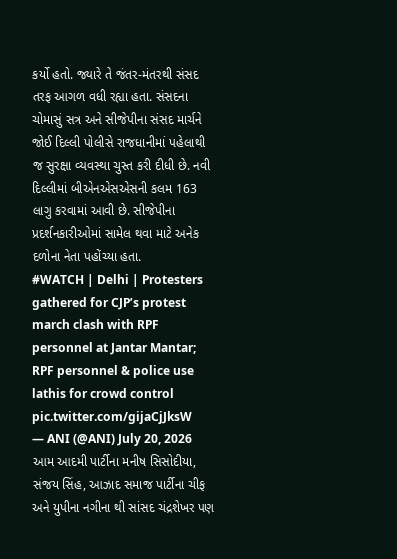કર્યો હતો. જ્યારે તે જંતર-મંતરથી સંસદ તરફ આગળ વધી રહ્યા હતા. સંસદના ચોમાસું સત્ર અને સીજેપીના સંસદ માર્ચને જોઈ દિલ્લી પોલીસે રાજધાનીમાં પહેલાથી જ સુરક્ષા વ્યવસ્થા ચુસ્ત કરી દીધી છે. નવી દિલ્લીમાં બીએનએસએસની કલમ 163 લાગુ કરવામાં આવી છે. સીજેપીના પ્રદર્શનકારીઓમાં સામેલ થવા માટે અનેક દળોના નેતા પહોંચ્યા હતા.
#WATCH | Delhi | Protesters gathered for CJP’s protest march clash with RPF personnel at Jantar Mantar; RPF personnel & police use lathis for crowd control pic.twitter.com/gijaCjJksW
— ANI (@ANI) July 20, 2026
આમ આદમી પાર્ટીના મનીષ સિસોદીયા, સંજય સિંહ, આઝાદ સમાજ પાર્ટીના ચીફ અને યુપીના નગીના થી સાંસદ ચંદ્રશેખર પણ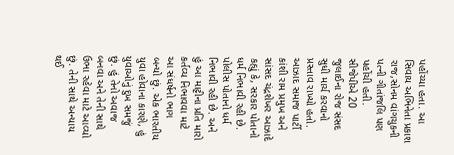પહોંચ્યા હતા. આ સિવાય અભિનેતા પ્રકાશ રાજ,સોનમ વાંગચુકની પત્ની ગીતાંજલિ પણ પહોંચી હતી. સીજેપીએ 20 જુલાઈના રોજ સંસદ સુધી માર્ચ કરવાનો પ્રસ્તાવ રાખ્યો હતો.
આઝાદ સમાજ પાર્ટી કાંશી રામ પ્રમુખ અને સાંસદ ચંદ્રશેખર આઝાદે કહ્યું કે, સરકાર પોતાનો ધર્મ નિભાવી રહી છે. પોલીસ પોતાનો ધર્મ નિભાવી રહી છે. અને હું આ માટ્ટીના પ્રતિ મારો કર્તવ્ય નિભાવવા માટે આ સંધર્ષનો ભાગ બન્યો છું. એક ભારતીય યુવા હોવાના કારણે, હું યુવાઓનું દુખ સમજું છું. હું તેનો અવાજ બનવા અને તેની સાથે ઉભા રહેવા માટે આવ્યો છું. તેની સાથે અન્યાય થઈ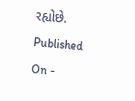રહ્યોછે.
Published On -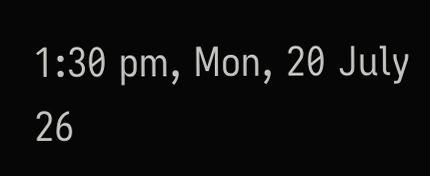1:30 pm, Mon, 20 July 26